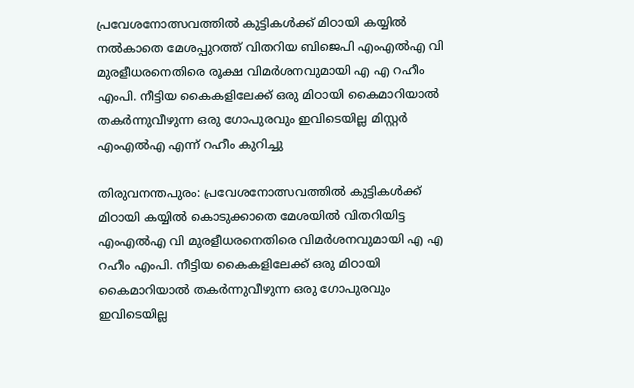പ്രവേശനോത്സവത്തിൽ കുട്ടികൾക്ക് മിഠായി കയ്യിൽ നൽകാതെ മേശപ്പുറത്ത് വിതറിയ ബിജെപി എംഎൽഎ വി മുരളീധരനെതിരെ രൂക്ഷ വിമർശനവുമായി എ എ റഹീം എംപി. നീട്ടിയ കൈകളിലേക്ക് ഒരു മിഠായി കൈമാറിയാൽ തകർന്നുവീഴുന്ന ഒരു ഗോപുരവും ഇവിടെയില്ല മിസ്റ്റർ എംഎൽഎ എന്ന് റഹീം കുറിച്ചു

തിരുവനന്തപുരം: പ്രവേശനോത്സവത്തിൽ കുട്ടികൾക്ക് മിഠായി കയ്യിൽ കൊടുക്കാതെ മേശയിൽ വിതറിയിട്ട എംഎൽഎ വി മുരളീധരനെതിരെ വിമർശനവുമായി എ എ റഹീം എംപി. നീട്ടിയ കൈകളിലേക്ക് ഒരു മിഠായി കൈമാറിയാൽ തകർന്നുവീഴുന്ന ഒരു ഗോപുരവും ഇവിടെയില്ല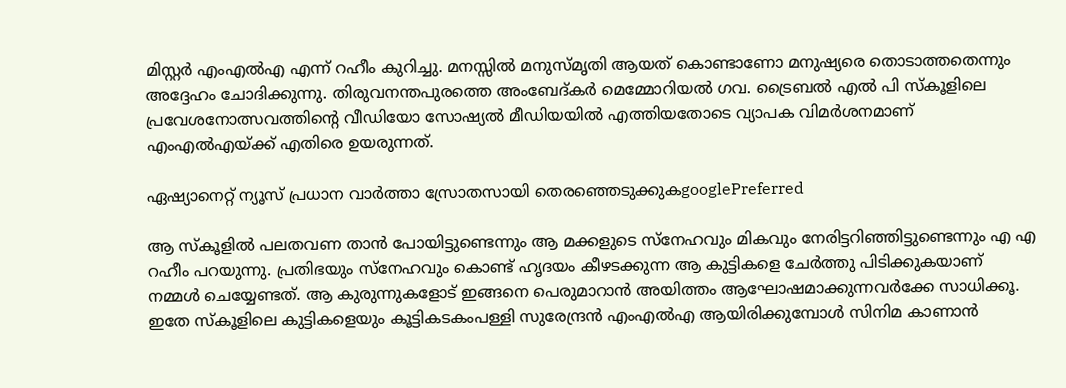മിസ്റ്റർ എംഎൽഎ എന്ന് റഹീം കുറിച്ചു. മനസ്സിൽ മനുസ്മൃതി ആയത് കൊണ്ടാണോ മനുഷ്യരെ തൊടാത്തതെന്നും അദ്ദേഹം ചോദിക്കുന്നു. തിരുവനന്തപുരത്തെ അംബേദ്കർ മെമ്മോറിയൽ ഗവ. ട്രൈബൽ എൽ പി സ്കൂളിലെ പ്രവേശനോത്സവത്തിന്‍റെ വീഡിയോ സോഷ്യൽ മീഡിയയിൽ എത്തിയതോടെ വ്യാപക വിമർശനമാണ് എംഎൽഎയ്ക്ക് എതിരെ ഉയരുന്നത്.

ഏഷ്യാനെറ്റ് ന്യൂസ് പ്രധാന വാർത്താ സ്രോതസായി തെരഞ്ഞെടുക്കുകgooglePreferred

ആ സ്കൂളിൽ പലതവണ താൻ പോയിട്ടുണ്ടെന്നും ആ മക്കളുടെ സ്നേഹവും മികവും നേരിട്ടറിഞ്ഞിട്ടുണ്ടെന്നും എ എ റഹീം പറയുന്നു. പ്രതിഭയും സ്നേഹവും കൊണ്ട് ഹൃദയം കീഴടക്കുന്ന ആ കുട്ടികളെ ചേർത്തു പിടിക്കുകയാണ് നമ്മൾ ചെയ്യേണ്ടത്. ആ കുരുന്നുകളോട് ഇങ്ങനെ പെരുമാറാൻ അയിത്തം ആഘോഷമാക്കുന്നവർക്കേ സാധിക്കൂ. ഇതേ സ്കൂളിലെ കുട്ടികളെയും കൂട്ടികടകംപള്ളി സുരേന്ദ്രൻ എംഎൽഎ ആയിരിക്കുമ്പോൾ സിനിമ കാണാൻ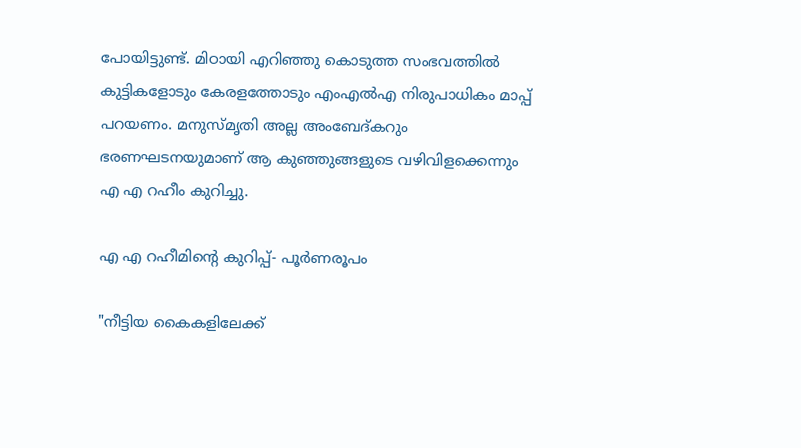പോയിട്ടുണ്ട്. മിഠായി എറിഞ്ഞു കൊടുത്ത സംഭവത്തിൽ കുട്ടികളോടും കേരളത്തോടും എംഎൽഎ നിരുപാധികം മാപ്പ് പറയണം. മനുസ്മൃതി അല്ല അംബേദ്‌കറും ഭരണഘടനയുമാണ് ആ കുഞ്ഞുങ്ങളുടെ വഴിവിളക്കെന്നും എ എ റഹീം കുറിച്ചു.

എ എ റഹീമിന്‍റെ കുറിപ്പ്- പൂർണരൂപം

"നീട്ടിയ കൈകളിലേക്ക്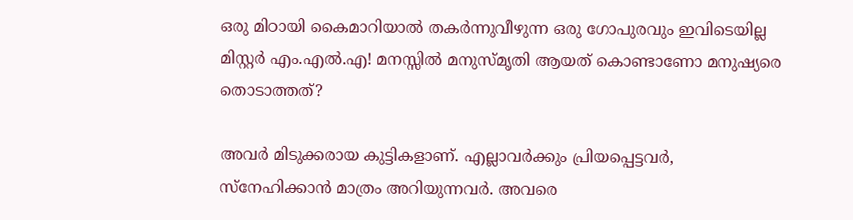ഒരു മിഠായി കൈമാറിയാൽ തകർന്നുവീഴുന്ന ഒരു ഗോപുരവും ഇവിടെയില്ല മിസ്റ്റർ എം.എൽ.എ! മനസ്സിൽ മനുസ്മൃതി ആയത് കൊണ്ടാണോ മനുഷ്യരെ തൊടാത്തത്?

അവർ മിടുക്കരായ കുട്ടികളാണ്. എല്ലാവർക്കും പ്രിയപ്പെട്ടവർ, സ്നേഹിക്കാൻ മാത്രം അറിയുന്നവർ. അവരെ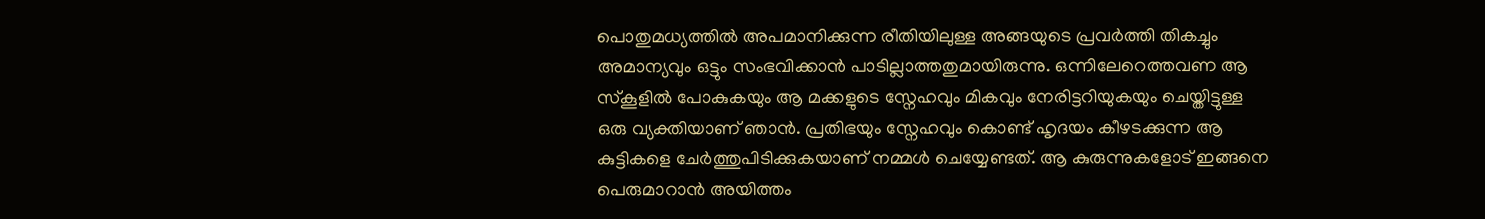പൊതുമധ്യത്തിൽ അപമാനിക്കുന്ന രീതിയിലുള്ള അങ്ങയുടെ പ്രവർത്തി തികച്ചും അമാന്യവും ഒട്ടും സംഭവിക്കാൻ പാടില്ലാത്തതുമായിരുന്നു. ഒന്നിലേറെത്തവണ ആ സ്കൂളിൽ പോകുകയും ആ മക്കളുടെ സ്നേഹവും മികവും നേരിട്ടറിയുകയും ചെയ്തിട്ടുള്ള ഒരു വ്യക്തിയാണ് ഞാൻ. പ്രതിഭയും സ്നേഹവും കൊണ്ട് ഹൃദയം കീഴടക്കുന്ന ആ കുട്ടികളെ ചേർത്തുപിടിക്കുകയാണ് നമ്മൾ ചെയ്യേണ്ടത്. ആ കുരുന്നുകളോട് ഇങ്ങനെ പെരുമാറാൻ അയിത്തം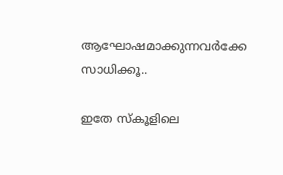ആഘോഷമാക്കുന്നവർക്കേ സാധിക്കൂ..

ഇതേ സ്കൂളിലെ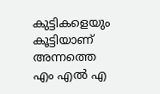കുട്ടികളെയും കൂട്ടിയാണ് അന്നത്തെ എം എൽ എ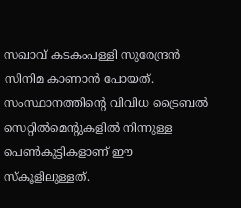സഖാവ് കടകംപള്ളി സുരേന്ദ്രൻ സിനിമ കാണാൻ പോയത്. സംസ്ഥാനത്തിന്റെ വിവിധ ട്രൈബൽ സെറ്റിൽമെന്റുകളിൽ നിന്നുള്ള പെൺകുട്ടികളാണ് ഈ സ്‌കൂളിലുള്ളത്.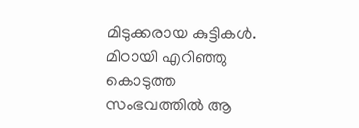മിടുക്കരായ കുട്ടികൾ. മിഠായി എറിഞ്ഞു കൊടുത്ത സംഭവത്തിൽ ആ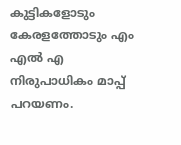കുട്ടികളോടും കേരളത്തോടും എം എൽ എ നിരുപാധികം മാപ്പ് പറയണം.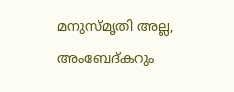മനുസ്മൃതി അല്ല, അംബേദ്‌കറും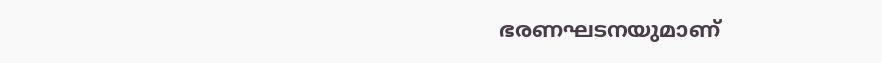ഭരണഘടനയുമാണ്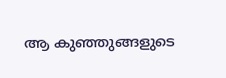ആ കുഞ്ഞുങ്ങളുടെ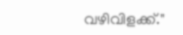വഴിവിളക്ക്."